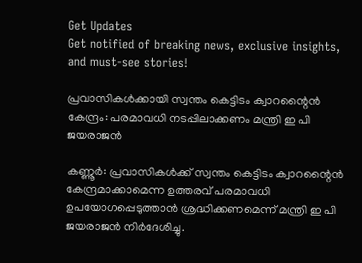Get Updates
Get notified of breaking news, exclusive insights, and must-see stories!

പ്രവാസികൾക്കായി സ്വന്തം കെട്ടിടം ക്വാറന്റൈന്‍ കേന്ദ്രം: പരമാവധി നടപ്പിലാക്കണം മന്ത്രി ഇ പി ജയരാജന്‍

കണ്ണൂർ: പ്രവാസികള്‍ക്ക് സ്വന്തം കെട്ടിടം ക്വാറന്റൈന്‍ കേന്ദ്രമാക്കാമെന്ന ഉത്തരവ് പരമാവധി ഉപയോഗപ്പെടുത്താന്‍ ശ്രദ്ധിക്കണമെന്ന് മന്ത്രി ഇ പി ജയരാജന്‍ നിര്‍ദേശിച്ചു.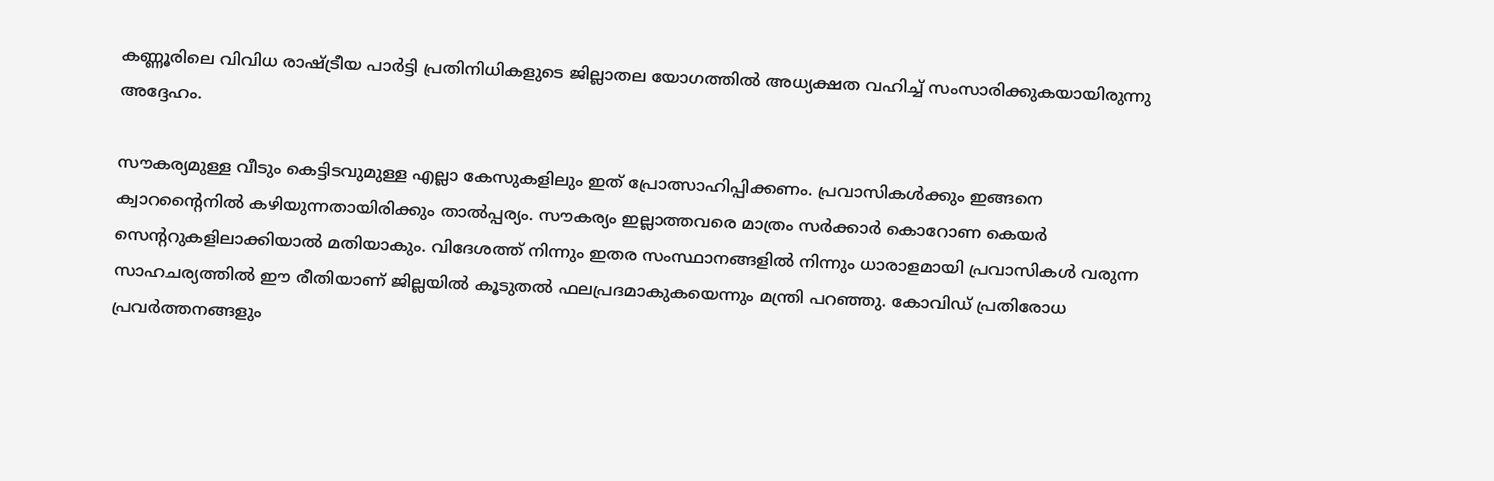കണ്ണൂരിലെ വിവിധ രാഷ്ട്രീയ പാര്‍ട്ടി പ്രതിനിധികളുടെ ജില്ലാതല യോഗത്തില്‍ അധ്യക്ഷത വഹിച്ച് സംസാരിക്കുകയായിരുന്നു അദ്ദേഹം.

സൗകര്യമുള്ള വീടും കെട്ടിടവുമുള്ള എല്ലാ കേസുകളിലും ഇത് പ്രോത്സാഹിപ്പിക്കണം. പ്രവാസികള്‍ക്കും ഇങ്ങനെ ക്വാറന്റൈനില്‍ കഴിയുന്നതായിരിക്കും താല്‍പ്പര്യം. സൗകര്യം ഇല്ലാത്തവരെ മാത്രം സര്‍ക്കാര്‍ കൊറോണ കെയര്‍ സെന്ററുകളിലാക്കിയാല്‍ മതിയാകും. വിദേശത്ത് നിന്നും ഇതര സംസ്ഥാനങ്ങളില്‍ നിന്നും ധാരാളമായി പ്രവാസികള്‍ വരുന്ന സാഹചര്യത്തില്‍ ഈ രീതിയാണ് ജില്ലയില്‍ കൂടുതല്‍ ഫലപ്രദമാകുകയെന്നും മന്ത്രി പറഞ്ഞു. കോവിഡ് പ്രതിരോധ പ്രവര്‍ത്തനങ്ങളും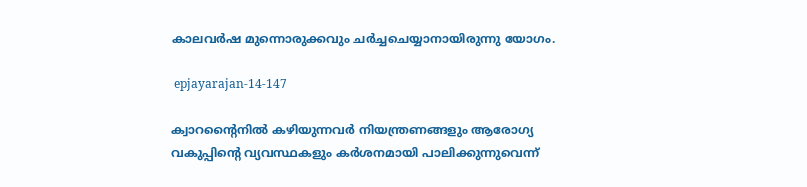കാലവര്‍ഷ മുന്നൊരുക്കവും ചര്‍ച്ചചെയ്യാനായിരുന്നു യോഗം.

 epjayarajan-14-147

ക്വാറന്റൈനില്‍ കഴിയുന്നവര്‍ നിയന്ത്രണങ്ങളും ആരോഗ്യ വകുപ്പിന്റെ വ്യവസ്ഥകളും കര്‍ശനമായി പാലിക്കുന്നുവെന്ന്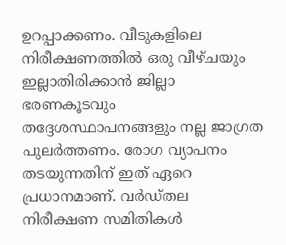ഉറപ്പാക്കണം. വീടുകളിലെ നിരീക്ഷണത്തില്‍ ഒരു വീഴ്ചയും ഇല്ലാതിരിക്കാന്‍ ജില്ലാ ഭരണകൂടവും തദ്ദേശസ്ഥാപനങ്ങളും നല്ല ജാഗ്രത പുലര്‍ത്തണം. രോഗ വ്യാപനം തടയുന്നതിന് ഇത് ഏറെ പ്രധാനമാണ്. വര്‍ഡ്തല നിരീക്ഷണ സമിതികള്‍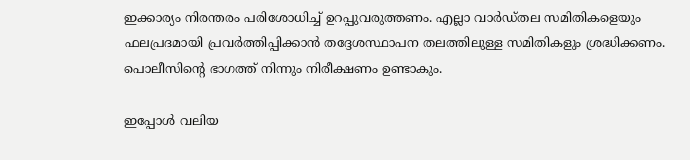ഇക്കാര്യം നിരന്തരം പരിശോധിച്ച് ഉറപ്പുവരുത്തണം. എല്ലാ വാര്‍ഡ്തല സമിതികളെയും ഫലപ്രദമായി പ്രവര്‍ത്തിപ്പിക്കാന്‍ തദ്ദേശസ്ഥാപന തലത്തിലുള്ള സമിതികളും ശ്രദ്ധിക്കണം. പൊലീസിന്റെ ഭാഗത്ത് നിന്നും നിരീക്ഷണം ഉണ്ടാകും.

ഇപ്പോള്‍ വലിയ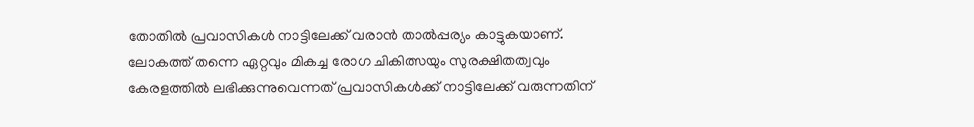തോതില്‍ പ്രവാസികള്‍ നാട്ടിലേക്ക് വരാന്‍ താല്‍പ്പര്യം കാട്ടുകയാണ്. ലോകത്ത് തന്നെ ഏറ്റവും മികച്ച രോഗ ചികിത്സയും സുരക്ഷിതത്വവും കേരളത്തില്‍ ലഭിക്കുന്നുവെന്നത് പ്രവാസികള്‍ക്ക് നാട്ടിലേക്ക് വരുന്നതിന്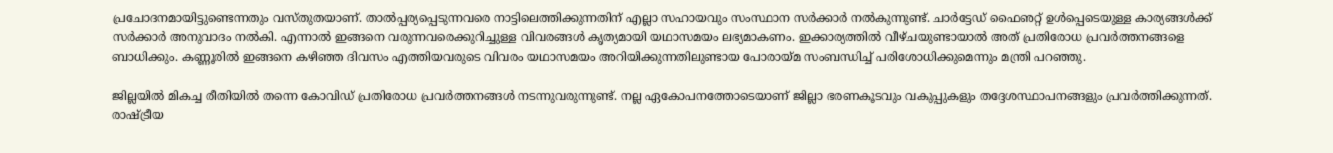പ്രചോദനമായിട്ടുണ്ടെന്നതും വസ്തുതയാണ്. താല്‍പ്പര്യപ്പെടുന്നവരെ നാട്ടിലെത്തിക്കുന്നതിന് എല്ലാ സഹായവും സംസ്ഥാന സര്‍ക്കാര്‍ നല്‍കുന്നുണ്ട്. ചാര്‍ട്ടേഡ് ഫൈഌറ്റ് ഉള്‍പ്പെടെയുള്ള കാര്യങ്ങള്‍ക്ക് സര്‍ക്കാര്‍ അനുവാദം നല്‍കി. എന്നാല്‍ ഇങ്ങനെ വരുന്നവരെക്കുറിച്ചുള്ള വിവരങ്ങള്‍ കൃത്യമായി യഥാസമയം ലഭ്യമാകണം. ഇക്കാര്യത്തില്‍ വീഴ്ചയുണ്ടായാല്‍ അത് പ്രതിരോധ പ്രവര്‍ത്തനങ്ങളെ ബാധിക്കും. കണ്ണൂരില്‍ ഇങ്ങനെ കഴിഞ്ഞ ദിവസം എത്തിയവരുടെ വിവരം യഥാസമയം അറിയിക്കുന്നതിലുണ്ടായ പോരായ്മ സംബന്ധിച്ച് പരിശോധിക്കുമെന്നും മന്ത്രി പറഞ്ഞു.

ജില്ലയില്‍ മികച്ച രീതിയില്‍ തന്നെ കോവിഡ് പ്രതിരോധ പ്രവര്‍ത്തനങ്ങള്‍ നടന്നുവരുന്നുണ്ട്. നല്ല ഏകോപനത്തോടെയാണ് ജില്ലാ ഭരണകൂടവും വകുപ്പുകളും തദ്ദേശസ്ഥാപനങ്ങളും പ്രവര്‍ത്തിക്കുന്നത്. രാഷ്ട്രീയ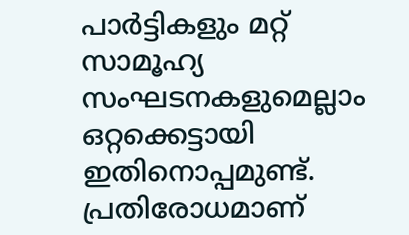പാര്‍ട്ടികളും മറ്റ് സാമൂഹ്യ സംഘടനകളുമെല്ലാം ഒറ്റക്കെട്ടായി ഇതിനൊപ്പമുണ്ട്. പ്രതിരോധമാണ്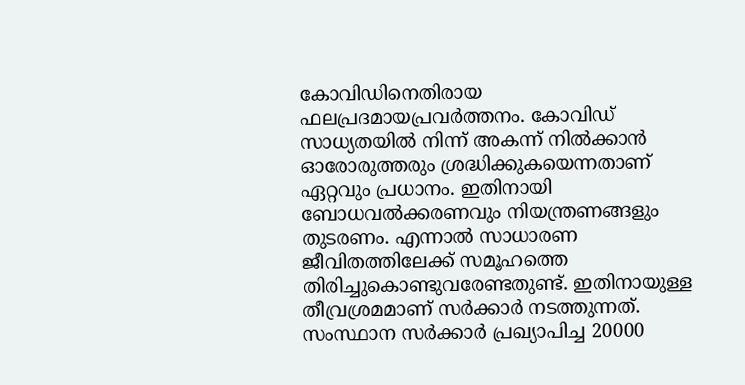കോവിഡിനെതിരായ ഫലപ്രദമായപ്രവര്‍ത്തനം. കോവിഡ് സാധ്യതയില്‍ നിന്ന് അകന്ന് നില്‍ക്കാന്‍ ഓരോരുത്തരും ശ്രദ്ധിക്കുകയെന്നതാണ് ഏറ്റവും പ്രധാനം. ഇതിനായി ബോധവല്‍ക്കരണവും നിയന്ത്രണങ്ങളും തുടരണം. എന്നാല്‍ സാധാരണ ജീവിതത്തിലേക്ക് സമൂഹത്തെ തിരിച്ചുകൊണ്ടുവരേണ്ടതുണ്ട്. ഇതിനായുള്ള തീവ്രശ്രമമാണ് സര്‍ക്കാര്‍ നടത്തുന്നത്. സംസ്ഥാന സര്‍ക്കാര്‍ പ്രഖ്യാപിച്ച 20000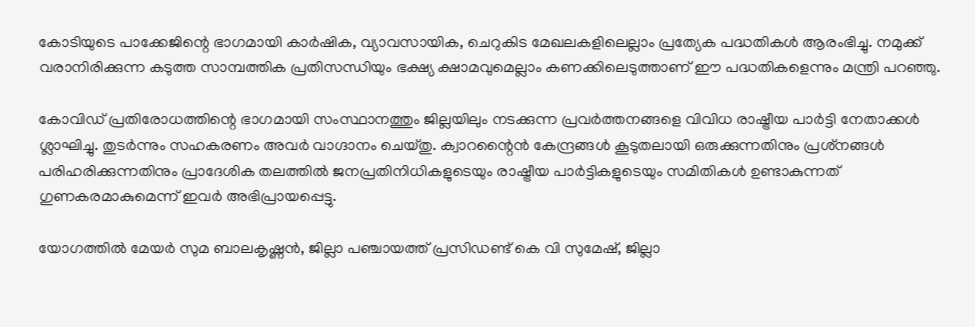കോടിയുടെ പാക്കേജിന്റെ ഭാഗമായി കാര്‍ഷിക, വ്യാവസായിക, ചെറുകിട മേഖലകളിലെല്ലാം പ്രത്യേക പദ്ധതികള്‍ ആരംഭിച്ചു. നമുക്ക് വരാനിരിക്കുന്ന കടുത്ത സാമ്പത്തിക പ്രതിസന്ധിയും ഭക്ഷ്യ ക്ഷാമവുമെല്ലാം കണക്കിലെടുത്താണ് ഈ പദ്ധതികളെന്നും മന്ത്രി പറഞ്ഞു.

കോവിഡ് പ്രതിരോധത്തിന്റെ ഭാഗമായി സംസ്ഥാനത്തും ജില്ലയിലും നടക്കുന്ന പ്രവര്‍ത്തനങ്ങളെ വിവിധ രാഷ്ട്രീയ പാര്‍ട്ടി നേതാക്കള്‍ ശ്ലാഘിച്ചു. തുടര്‍ന്നും സഹകരണം അവര്‍ വാഗ്ദാനം ചെയ്തു. ക്വാറന്റൈന്‍ കേന്ദ്രങ്ങള്‍ കൂടുതലായി ഒരുക്കുന്നതിനും പ്രശ്‌നങ്ങള്‍ പരിഹരിക്കുന്നതിനും പ്രാദേശിക തലത്തില്‍ ജനപ്രതിനിധികളുടെയും രാഷ്ട്രീയ പാര്‍ട്ടികളുടെയും സമിതികള്‍ ഉണ്ടാകുന്നത് ഗുണകരമാകുമെന്ന് ഇവര്‍ അഭിപ്രായപ്പെട്ടു.

യോഗത്തില്‍ മേയര്‍ സുമ ബാലകൃഷ്ണന്‍, ജില്ലാ പഞ്ചായത്ത് പ്രസിഡണ്ട് കെ വി സുമേഷ്, ജില്ലാ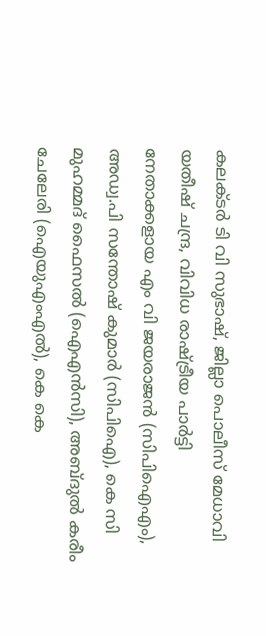കലക്ടര്‍ ടി വി സുഭാഷ്, ജില്ലാ പൊലീസ് മേധാവി യതീഷ് ചന്ദ്ര, വിവിധ രാഷ്ട്രീയ പാര്‍ട്ടി നേതാക്കളായ എം വി ജയരാജന്‍ (സിപിഐഎം), അഡ്വ.പി സന്തോഷ് കുമാര്‍ (സിപിഐ), കെ സി മുഹമ്മദ് ഫൈസല്‍ (ഐഎന്‍സി), അബ്ദുല്‍ കരീം ചേലേരി (ഐയുഎംഎല്‍), കെ കെ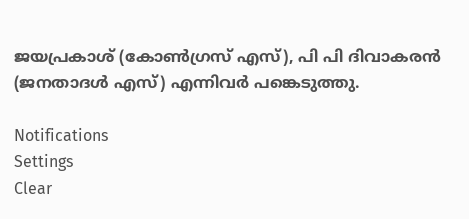ജയപ്രകാശ് (കോണ്‍ഗ്രസ് എസ്), പി പി ദിവാകരന്‍ (ജനതാദള്‍ എസ്) എന്നിവര്‍ പങ്കെടുത്തു.

Notifications
Settings
Clear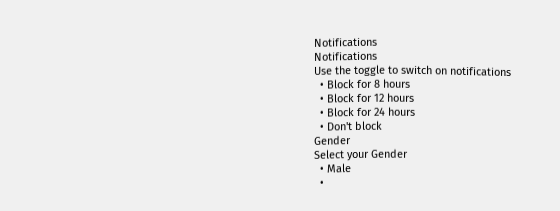Notifications
Notifications
Use the toggle to switch on notifications
  • Block for 8 hours
  • Block for 12 hours
  • Block for 24 hours
  • Don't block
Gender
Select your Gender
  • Male
  •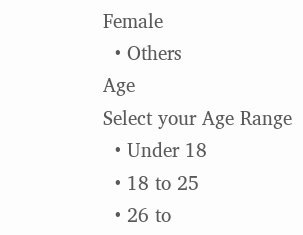Female
  • Others
Age
Select your Age Range
  • Under 18
  • 18 to 25
  • 26 to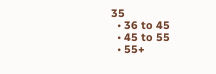35
  • 36 to 45
  • 45 to 55
  • 55+